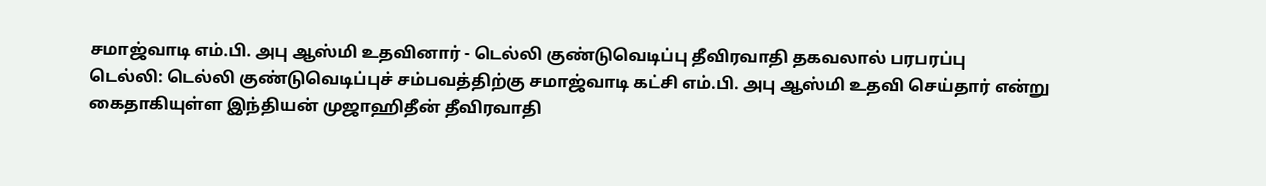சமாஜ்வாடி எம்.பி. அபு ஆஸ்மி உதவினார் - டெல்லி குண்டுவெடிப்பு தீவிரவாதி தகவலால் பரபரப்பு
டெல்லி: டெல்லி குண்டுவெடிப்புச் சம்பவத்திற்கு சமாஜ்வாடி கட்சி எம்.பி. அபு ஆஸ்மி உதவி செய்தார் என்று கைதாகியுள்ள இந்தியன் முஜாஹிதீன் தீவிரவாதி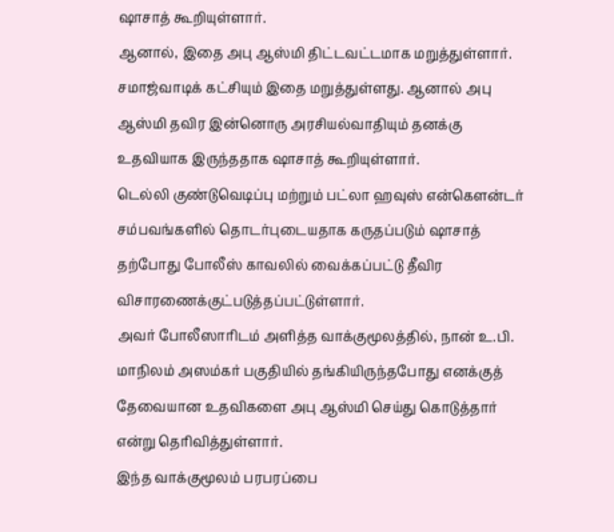ஷாசாத் கூறியுள்ளார்.
ஆனால், இதை அபு ஆஸ்மி திட்டவட்டமாக மறுத்துள்ளார். சமாஜ்வாடிக் கட்சியும் இதை மறுத்துள்ளது. ஆனால் அபு ஆஸ்மி தவிர இன்னொரு அரசியல்வாதியும் தனக்கு உதவியாக இருந்ததாக ஷாசாத் கூறியுள்ளார்.
டெல்லி குண்டுவெடிப்பு மற்றும் பட்லா ஹவுஸ் என்கெளன்டர் சம்பவங்களில் தொடர்புடையதாக கருதப்படும் ஷாசாத் தற்போது போலீஸ் காவலில் வைக்கப்பட்டு தீவிர விசாரணைக்குட்படுத்தப்பட்டுள்ளார்.
அவர் போலீஸாரிடம் அளித்த வாக்குமூலத்தில், நான் உ.பி. மாநிலம் அஸம்கர் பகுதியில் தங்கியிருந்தபோது எனக்குத் தேவையான உதவிகளை அபு ஆஸ்மி செய்து கொடுத்தார் என்று தெரிவித்துள்ளார்.
இந்த வாக்குமூலம் பரபரப்பை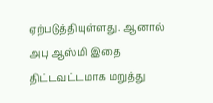ஏற்படுத்தியுள்ளது. ஆனால் அபு ஆஸ்மி இதை திட்டவட்டமாக மறுத்து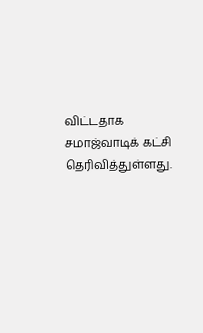விட்டதாக சமாஜ்வாடிக் கட்சி தெரிவித்துள்ளது.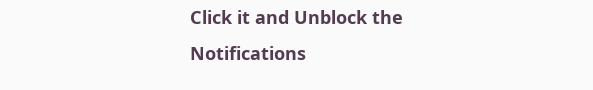Click it and Unblock the Notifications